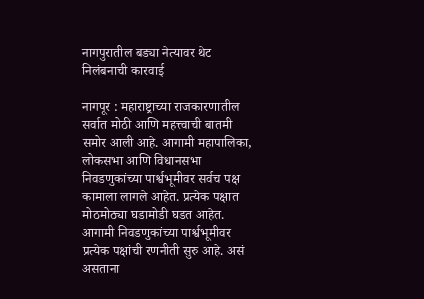नागपुरातील बड्या नेत्यावर थेट निलंबनाची कारवाई

नागपूर : महाराष्ट्राच्या राजकारणातील  सर्वात मोठी आणि महत्त्वाची बातमी समोर आली आहे. आगामी महापालिका, लोकसभा आणि विधानसभा निवडणुकांच्या पार्श्वभूमीवर सर्वच पक्ष कामाला लागले आहेत. प्रत्येक पक्षात मोठमोठ्या घडामोडी घडत आहेत. आगामी निवडणुकांच्या पार्श्वभूमीवर प्रत्येक पक्षांची रणनीती सुरु आहे. असं असताना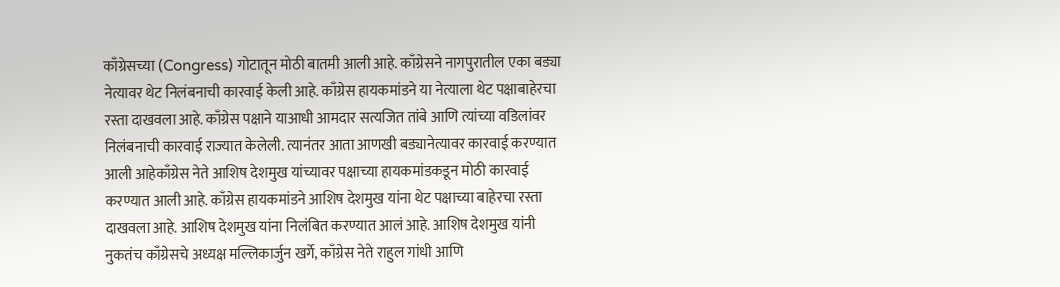काँग्रेसच्या (Congress) गोटातून मोठी बातमी आली आहे. काँग्रेसने नागपुरातील एका बड्या नेत्यावर थेट निलंबनाची कारवाई केली आहे. काँग्रेस हायकमांडने या नेत्याला थेट पक्षाबाहेरचा रस्ता दाखवला आहे. काँग्रेस पक्षाने याआधी आमदार सत्यजित तांबे आणि त्यांच्या वडिलांवर निलंबनाची कारवाई राज्यात केलेली. त्यानंतर आता आणखी बड्यानेत्यावर कारवाई करण्यात आली आहेकाँग्रेस नेते आशिष देशमुख यांच्यावर पक्षाच्या हायकमांडकडून मोठी कारवाई करण्यात आली आहे. काँग्रेस हायकमांडने आशिष देशमुख यांना थेट पक्षाच्या बाहेरचा रस्ता दाखवला आहे. आशिष देशमुख यांना निलंबित करण्यात आलं आहे. आशिष देशमुख यांनी नुकतंच काँग्रेसचे अध्यक्ष मल्लिकार्जुन खर्गे, काँग्रेस नेते राहुल गांधी आणि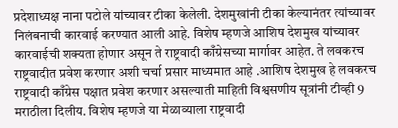प्रदेशाध्यक्ष नाना पटोले यांच्यावर टीका केलेली. देशमुखांनी टीका केल्यानंतर त्यांच्यावर निलंबनाची कारवाई करण्यात आली आहे. विशेष म्हणजे आशिष देशमुख यांच्यावर कारवाईची शक्यता होणार असून ते राष्ट्रवादी काँग्रेसच्या मार्गावर आहेत. ते लवकरच राष्ट्रवादीत प्रवेश करणार अशी चर्चा प्रसार माध्यमात आहे .आशिष देशमुख हे लवकरच राष्ट्रवादी काँग्रेस पक्षात प्रवेश करणार असल्याती माहिती विश्वसणीय सूत्रांनी टीव्ही 9 मराठीला दिलीय. विशेष म्हणजे या मेळाव्याला राष्ट्रवादी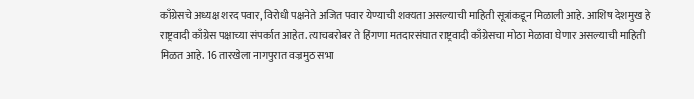काँग्रेसचे अध्यक्ष शरद पवार, विरोधी पक्षनेते अजित पवार येण्याची शक्यता असल्याची माहिती सूत्रांकडून मिळाली आहे. आशिष देशमुख हे राष्ट्रवादी काँग्रेस पक्षाच्या संपर्कात आहेत. त्याचबरोबर ते हिंगणा मतदारसंघात राष्ट्रवादी काँग्रेसचा मोठा मेळावा घेणार असल्याची माहिती मिळत आहे. 16 तारखेला नागपुरात वज्रमुठ सभा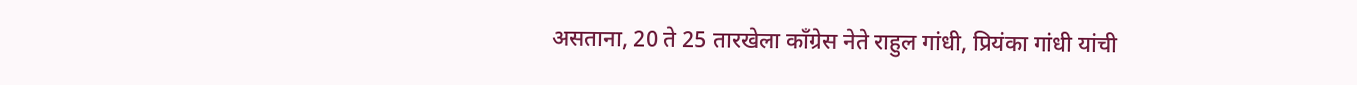असताना, 20 ते 25 तारखेला काँग्रेस नेते राहुल गांधी, प्रियंका गांधी यांची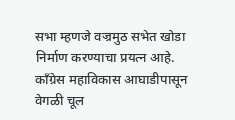सभा म्हणजे वज्रमुठ सभेत खोडा निर्माण करण्याचा प्रयत्न आहे. काँग्रेस महाविकास आघाडीपासून वेगळी चूल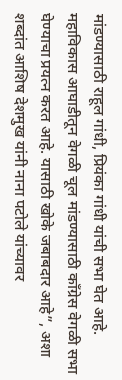मांडण्यासाठी राहूल गांधी, प्रियंका गांधी यांची सभा घेत आहे. महाविकास आघाडीतून वेगळी चूल मांडण्यासाठी काँग्रेस वेगळी सभा घेण्याचा प्रयत्न करत आहे. यासाठी खोके जबाबदार आहे”, अशा शब्दांत आशिष देशमुख यांनी नाना पटोले यांच्यावर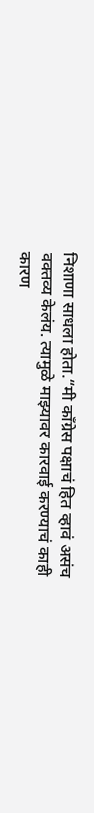निशाणा साधला होता.“मी काँग्रेस पक्षाचं हित व्हावं असंच वक्तव्य केलंय. त्यामुळे माझ्यावर कारवाई करण्याचं काही कारण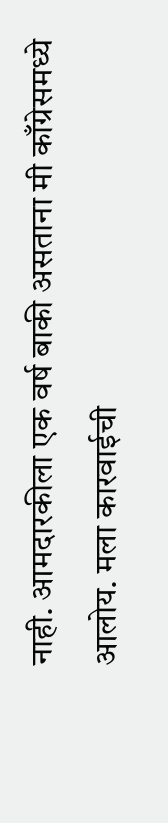नाही. आमदारकीला एक वर्ष बाकी असताना मी काँग्रेसमध्ये आलोय. मला कारवाईची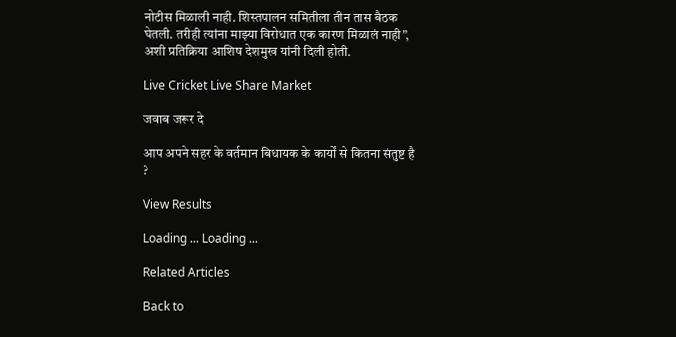नोटीस मिळाली नाही. शिस्तपालन समितीला तीन तास बैठक घेतली. तरीही त्यांना माझ्या विरोधात एक कारण मिळालं नाही”, अशी प्रतिक्रिया आशिष देशमुख यांनी दिली होती.

Live Cricket Live Share Market

जवाब जरूर दे

आप अपने सहर के वर्तमान बिधायक के कार्यों से कितना संतुष्ट है ?

View Results

Loading ... Loading ...

Related Articles

Back to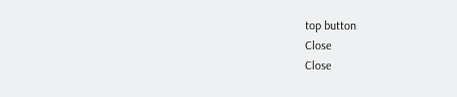top button
Close
Close